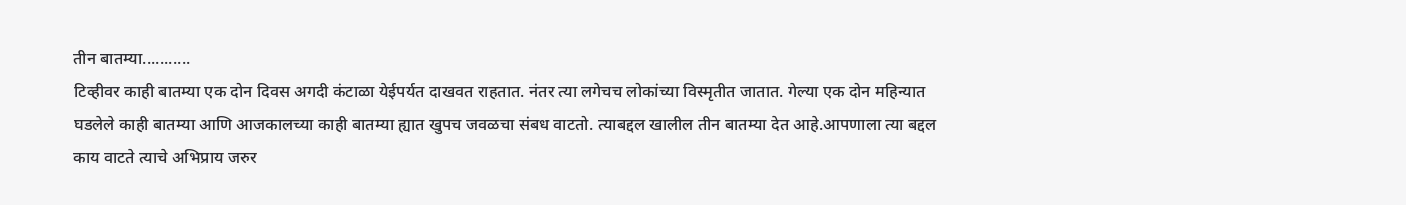तीन बातम्या...........
टिव्हीवर काही बातम्या एक दोन दिवस अगदी कंटाळा येईपर्यत दाखवत राहतात. नंतर त्या लगेचच लोकांच्या विस्मृतीत जातात. गेल्या एक दोन महिन्यात घडलेले काही बातम्या आणि आजकालच्या काही बातम्या ह्यात खुपच जवळचा संबध वाटतो. त्याबद्दल खालील तीन बातम्या देत आहे.आपणाला त्या बद्दल काय वाटते त्याचे अभिप्राय जरुर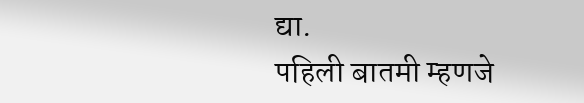द्या.
पहिली बातमी म्हणजे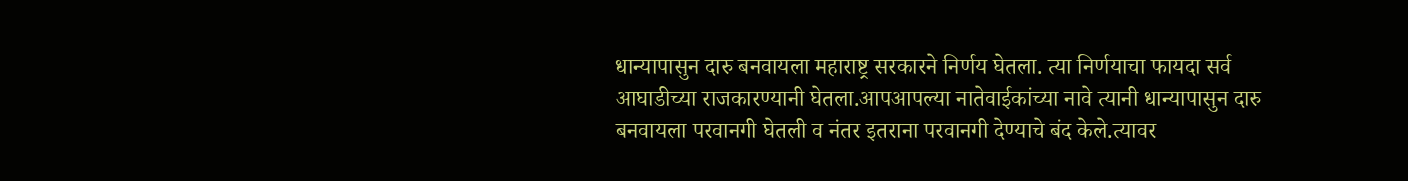धान्यापासुन दारु बनवायला महाराष्ट्र सरकारने निर्णय घेतला. त्या निर्णयाचा फायदा सर्व आघाडीच्या राजकारण्यानी घेतला.आपआपल्या नातेवाईकांच्या नावे त्यानी धान्यापासुन दारु बनवायला परवानगी घेतली व नंतर इतराना परवानगी देण्याचे बंद केले.त्यावर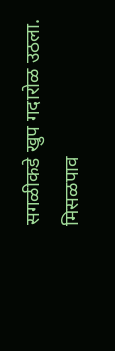सगळीकडे खुप गदारोळ उठला.
मिसळपाव